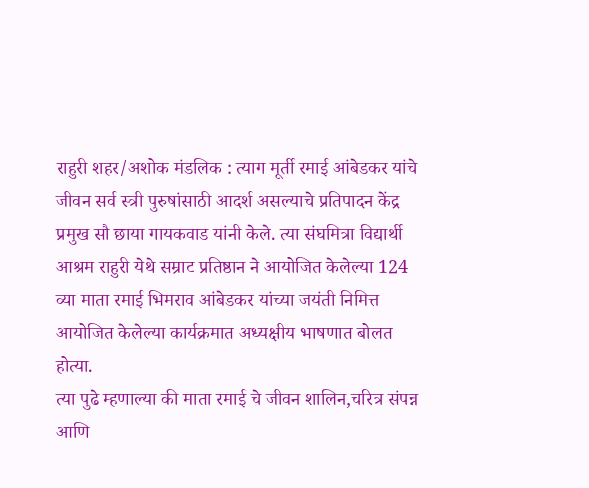राहुरी शहर/अशोक मंडलिक : त्याग मूर्ती रमाई आंबेडकर यांचे जीवन सर्व स्त्री पुरुषांसाठी आदर्श असल्याचे प्रतिपादन केंद्र प्रमुख सौ छाया गायकवाड यांनी केले. त्या संघमित्रा विद्यार्थी आश्रम राहुरी येथे सम्राट प्रतिष्ठान ने आयोजित केलेल्या 124 व्या माता रमाई भिमराव आंबेडकर यांच्या जयंती निमित्त आयोजित केलेल्या कार्यक्रमात अध्यक्षीय भाषणात बोलत होत्या.
त्या पुढे म्हणाल्या की माता रमाई चे जीवन शालिन,चरित्र संपन्न आणि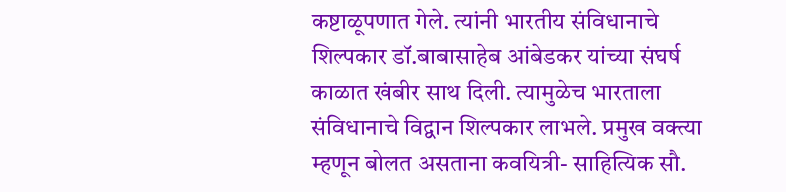कष्टाळूपणात गेले. त्यांनी भारतीय संविधानाचे शिल्पकार डॉ.बाबासाहेब आंबेडकर यांच्या संघर्ष काळात खंबीर साथ दिली. त्यामुळेच भारताला संविधानाचे विद्वान शिल्पकार लाभले. प्रमुख वक्त्या म्हणून बोलत असताना कवयित्री- साहित्यिक सौ.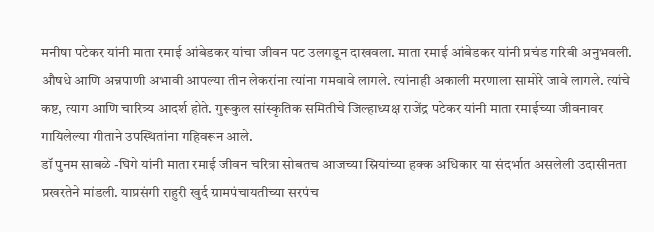मनीषा पटेकर यांनी माता रमाई आंबेडकर यांचा जीवन पट उलगडून दाखवला. माता रमाई आंबेडकर यांनी प्रचंड गरिबी अनुभवली. औषधे आणि अन्नपाणी अभावी आपल्या तीन लेकरांना त्यांना गमवावे लागले. त्यांनाही अकाली मरणाला सामोरे जावे लागले. त्यांचे कष्ट, त्याग आणि चारित्र्य आदर्श होते. गुरूकुल सांस्कृतिक समितीचे जिल्हाध्यक्ष राजेंद्र पटेकर यांनी माता रमाईच्या जीवनावर गायिलेल्या गीताने उपस्थितांना गहिवरून आले.
डॉ पुनम साबळे -घिगे यांनी माता रमाई जीवन चरित्रा सोबतच आजच्या स्रियांच्या हक्क अधिकार या संदर्भात असलेली उदासीनता प्रखरतेने मांडली. याप्रसंगी राहुरी खुर्द ग्रामपंचायतीच्या सरपंच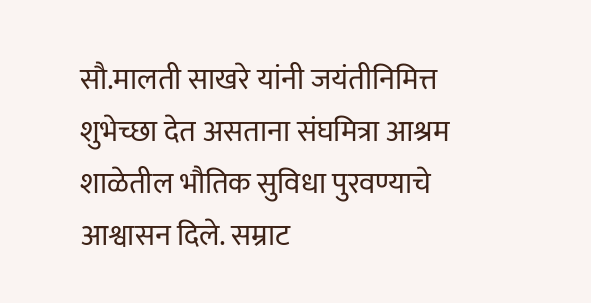सौ.मालती साखरे यांनी जयंतीनिमित्त शुभेच्छा देत असताना संघमित्रा आश्रम शाळेतील भौतिक सुविधा पुरवण्याचे आश्वासन दिले. सम्राट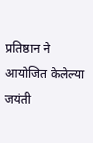प्रतिष्ठान ने आयोजित केलेल्या जयंती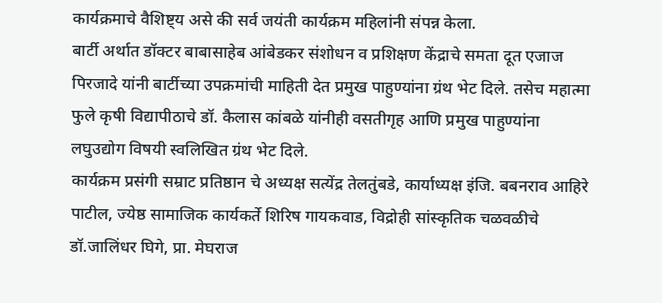कार्यक्रमाचे वैशिष्ट्य असे की सर्व जयंती कार्यक्रम महिलांनी संपन्न केला.
बार्टी अर्थात डॉक्टर बाबासाहेब आंबेडकर संशोधन व प्रशिक्षण केंद्राचे समता दूत एजाज पिरजादे यांनी बार्टीच्या उपक्रमांची माहिती देत प्रमुख पाहुण्यांना ग्रंथ भेट दिले. तसेच महात्मा फुले कृषी विद्यापीठाचे डॉ. कैलास कांबळे यांनीही वसतीगृह आणि प्रमुख पाहुण्यांना लघुउद्योग विषयी स्वलिखित ग्रंथ भेट दिले.
कार्यक्रम प्रसंगी सम्राट प्रतिष्ठान चे अध्यक्ष सत्येंद्र तेलतुंबडे, कार्याध्यक्ष इंजि. बबनराव आहिरे पाटील, ज्येष्ठ सामाजिक कार्यकर्ते शिरिष गायकवाड, विद्रोही सांस्कृतिक चळवळीचे डॉ.जालिंधर घिगे, प्रा. मेघराज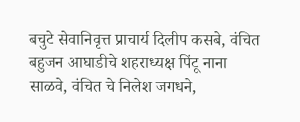बचुटे सेवानिवृत्त प्राचार्य दिलीप कसबे, वंचित बहुजन आघाडीचे शहराध्यक्ष पिंटू नाना साळवे, वंचित चे निलेश जगधने,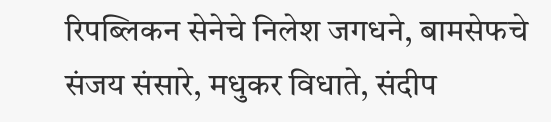रिपब्लिकन सेनेचे निलेश जगधने, बामसेफचे संजय संसारे, मधुकर विधाते, संदीप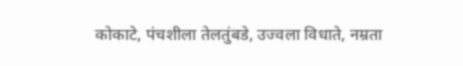कोकाटे, पंचशीला तेलतुंबडे, उज्वला विधाते, नम्रता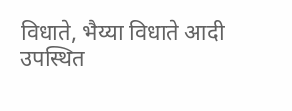विधाते, भैय्या विधाते आदी उपस्थित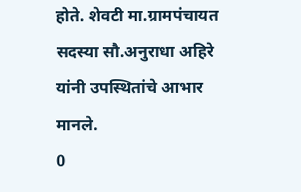होते. शेवटी मा.ग्रामपंचायत सदस्या सौ.अनुराधा अहिरे यांनी उपस्थितांचे आभार मानले.
0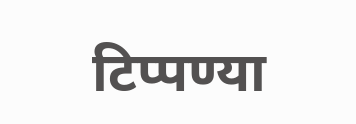टिप्पण्या